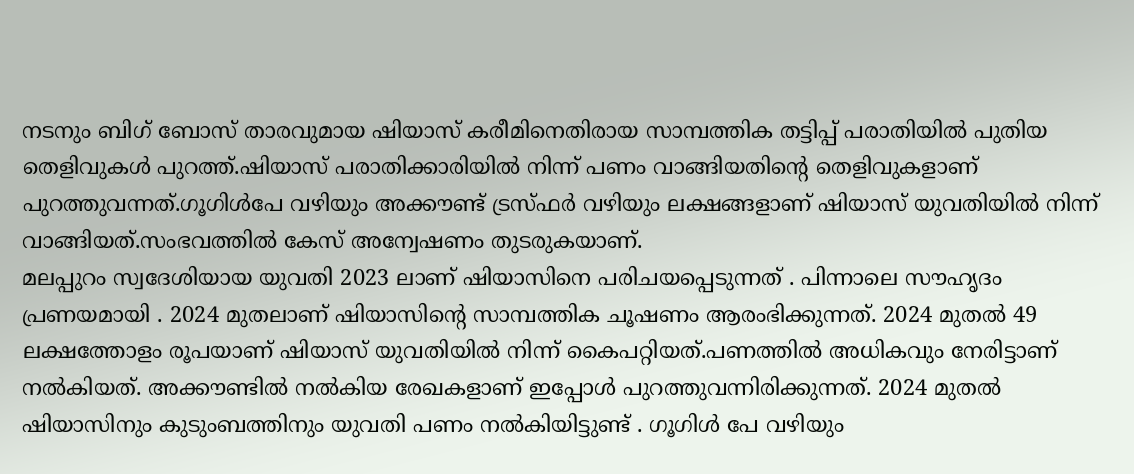നടനും ബിഗ് ബോസ് താരവുമായ ഷിയാസ് കരീമിനെതിരായ സാമ്പത്തിക തട്ടിപ്പ് പരാതിയിൽ പുതിയ തെളിവുകൾ പുറത്ത്.ഷിയാസ് പരാതിക്കാരിയിൽ നിന്ന് പണം വാങ്ങിയതിന്റെ തെളിവുകളാണ് പുറത്തുവന്നത്.ഗൂഗിൾപേ വഴിയും അക്കൗണ്ട് ട്രസ്ഫർ വഴിയും ലക്ഷങ്ങളാണ് ഷിയാസ് യുവതിയിൽ നിന്ന് വാങ്ങിയത്.സംഭവത്തിൽ കേസ് അന്വേഷണം തുടരുകയാണ്.
മലപ്പുറം സ്വദേശിയായ യുവതി 2023 ലാണ് ഷിയാസിനെ പരിചയപ്പെടുന്നത് . പിന്നാലെ സൗഹൃദം പ്രണയമായി . 2024 മുതലാണ് ഷിയാസിന്റെ സാമ്പത്തിക ചൂഷണം ആരംഭിക്കുന്നത്. 2024 മുതൽ 49 ലക്ഷത്തോളം രൂപയാണ് ഷിയാസ് യുവതിയിൽ നിന്ന് കൈപറ്റിയത്.പണത്തിൽ അധികവും നേരിട്ടാണ് നൽകിയത്. അക്കൗണ്ടിൽ നൽകിയ രേഖകളാണ് ഇപ്പോൾ പുറത്തുവന്നിരിക്കുന്നത്. 2024 മുതൽ ഷിയാസിനും കുടുംബത്തിനും യുവതി പണം നൽകിയിട്ടുണ്ട് . ഗൂഗിൾ പേ വഴിയും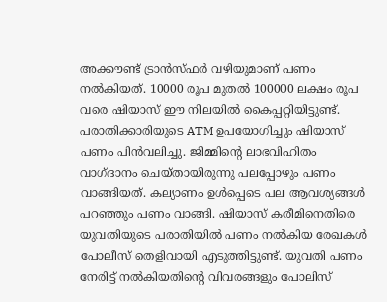അക്കൗണ്ട് ട്രാൻസ്ഫർ വഴിയുമാണ് പണം നൽകിയത്. 10000 രൂപ മുതൽ 100000 ലക്ഷം രൂപ വരെ ഷിയാസ് ഈ നിലയിൽ കൈപ്പറ്റിയിട്ടുണ്ട്.
പരാതിക്കാരിയുടെ ATM ഉപയോഗിച്ചും ഷിയാസ് പണം പിൻവലിച്ചു. ജിമ്മിന്റെ ലാഭവിഹിതം വാഗ്ദാനം ചെയ്തായിരുന്നു പലപ്പോഴും പണം വാങ്ങിയത്. കല്യാണം ഉൾപ്പെടെ പല ആവശ്യങ്ങൾ പറഞ്ഞും പണം വാങ്ങി. ഷിയാസ് കരീമിനെതിരെ യുവതിയുടെ പരാതിയിൽ പണം നൽകിയ രേഖകൾ പോലീസ് തെളിവായി എടുത്തിട്ടുണ്ട്. യുവതി പണം നേരിട്ട് നൽകിയതിന്റെ വിവരങ്ങളും പോലിസ്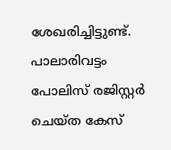ശേഖരിച്ചിട്ടുണ്ട്. പാലാരിവട്ടം പോലിസ് രജിസ്റ്റർ ചെയ്ത കേസ്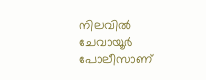നിലവിൽ ചേവായൂർ പോലീസാണ്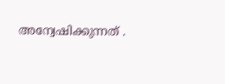അന്വേഷിക്കുന്നത് .